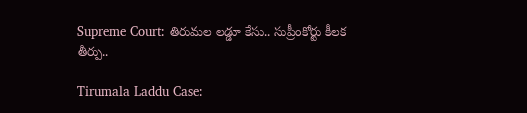Supreme Court: తిరుమల లడ్డూ కేసు.. సుప్రీంకోర్టు కీలక తీర్పు..

Tirumala Laddu Case: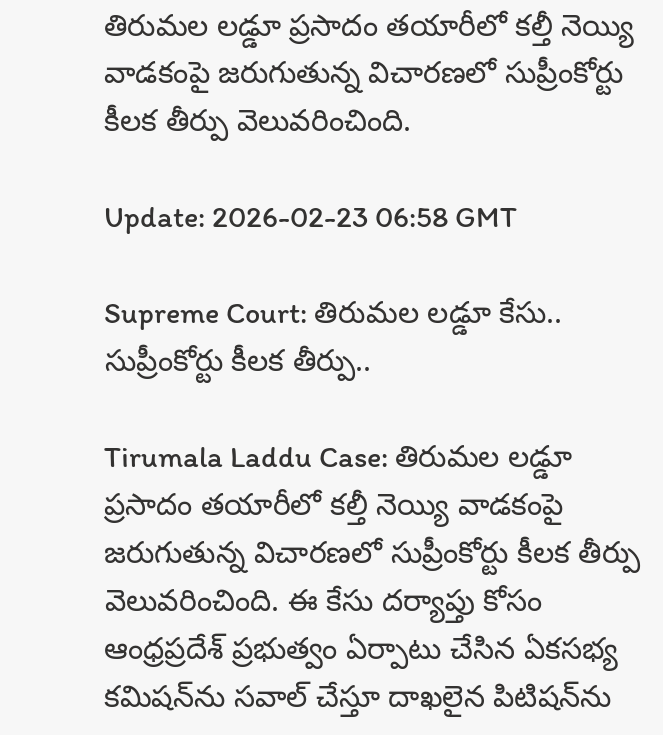తిరుమల లడ్డూ ప్రసాదం తయారీలో కల్తీ నెయ్యి వాడకంపై జరుగుతున్న విచారణలో సుప్రీంకోర్టు కీలక తీర్పు వెలువరించింది.

Update: 2026-02-23 06:58 GMT

Supreme Court: తిరుమల లడ్డూ కేసు.. సుప్రీంకోర్టు కీలక తీర్పు..

Tirumala Laddu Case: తిరుమల లడ్డూ ప్రసాదం తయారీలో కల్తీ నెయ్యి వాడకంపై జరుగుతున్న విచారణలో సుప్రీంకోర్టు కీలక తీర్పు వెలువరించింది. ఈ కేసు దర్యాప్తు కోసం ఆంధ్రప్రదేశ్ ప్రభుత్వం ఏర్పాటు చేసిన ఏకసభ్య కమిషన్‌ను సవాల్ చేస్తూ దాఖలైన పిటిషన్‌ను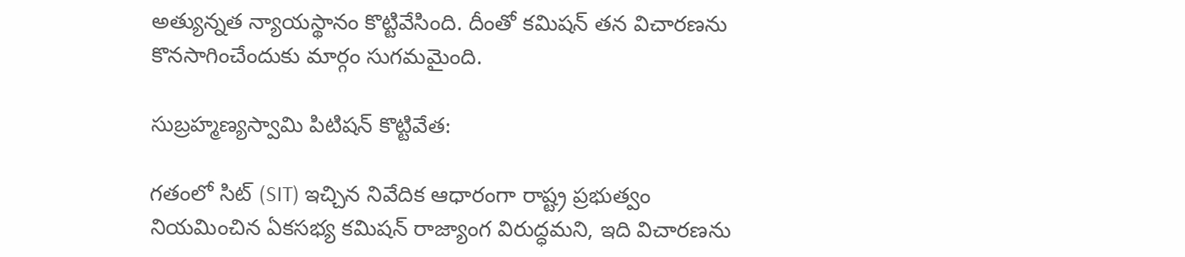అత్యున్నత న్యాయస్థానం కొట్టివేసింది. దీంతో కమిషన్ తన విచారణను కొనసాగించేందుకు మార్గం సుగమమైంది.

సుబ్రహ్మణ్యస్వామి పిటిషన్ కొట్టివేత:

గతంలో సిట్ (SIT) ఇచ్చిన నివేదిక ఆధారంగా రాష్ట్ర ప్రభుత్వం నియమించిన ఏకసభ్య కమిషన్ రాజ్యాంగ విరుద్ధమని, ఇది విచారణను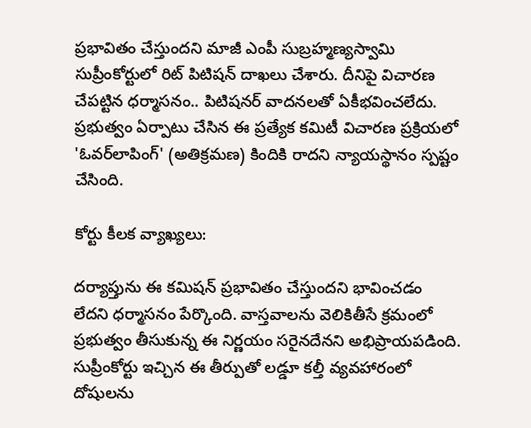ప్రభావితం చేస్తుందని మాజీ ఎంపీ సుబ్రహ్మణ్యస్వామి సుప్రీంకోర్టులో రిట్ పిటిషన్ దాఖలు చేశారు. దీనిపై విచారణ చేపట్టిన ధర్మాసనం.. పిటిషనర్ వాదనలతో ఏకీభవించలేదు. ప్రభుత్వం ఏర్పాటు చేసిన ఈ ప్రత్యేక కమిటీ విచారణ ప్రక్రియలో 'ఓవర్‌లాపింగ్' (అతిక్రమణ) కిందికి రాదని న్యాయస్థానం స్పష్టం చేసింది.

కోర్టు కీలక వ్యాఖ్యలు:

దర్యాప్తును ఈ కమిషన్ ప్రభావితం చేస్తుందని భావించడం లేదని ధర్మాసనం పేర్కొంది. వాస్తవాలను వెలికితీసే క్రమంలో ప్రభుత్వం తీసుకున్న ఈ నిర్ణయం సరైనదేనని అభిప్రాయపడింది. సుప్రీంకోర్టు ఇచ్చిన ఈ తీర్పుతో లడ్డూ కల్తీ వ్యవహారంలో దోషులను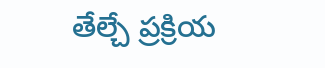తేల్చే ప్రక్రియ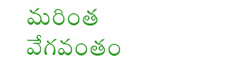మరింత వేగవంతం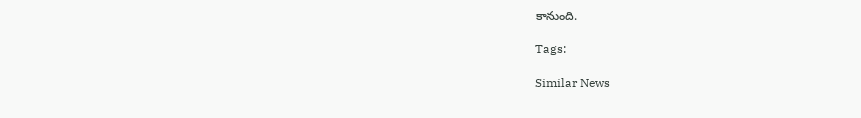కానుంది.

Tags:

Similar News